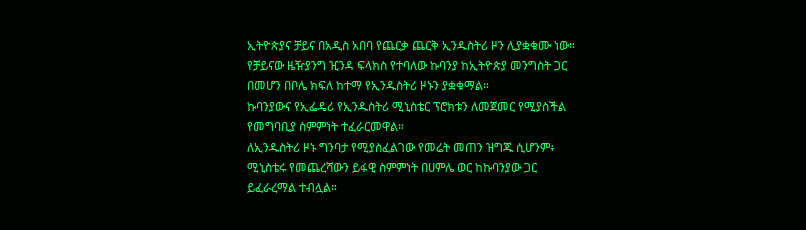ኢትዮጵያና ቻይና በአዲስ አበባ የጨርቃ ጨርቅ ኢንዱስትሪ ዞን ሊያቋቁሙ ነው።
የቻይናው ዜዥያንግ ዢንዳ ፍላክስ የተባለው ኩባንያ ከኢትዮጵያ መንግስት ጋር በመሆን በቦሌ ክፍለ ከተማ የኢንዱስትሪ ዞኑን ያቋቁማል።
ኩባንያውና የኢፌዴሪ የኢንዱስትሪ ሚኒስቴር ፕሮክቱን ለመጀመር የሚያስችል የመግባቢያ ስምምነት ተፈራርመዋል።
ለኢንዱስትሪ ዞኑ ግንባታ የሚያስፈልገው የመሬት መጠን ዝግጁ ሲሆንም፥ ሚኒስቴሩ የመጨረሻውን ይፋዊ ስምምነት በሀምሌ ወር ከኩባንያው ጋር ይፈራረማል ተብሏል።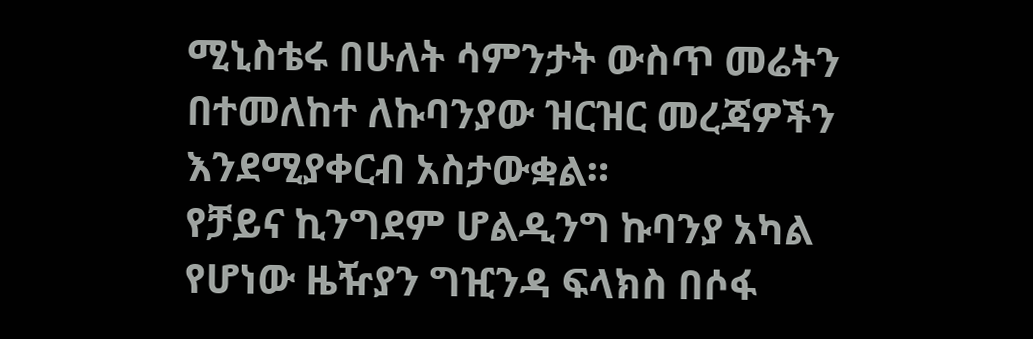ሚኒስቴሩ በሁለት ሳምንታት ውስጥ መሬትን በተመለከተ ለኩባንያው ዝርዝር መረጃዎችን እንደሚያቀርብ አስታውቋል።
የቻይና ኪንግደም ሆልዲንግ ኩባንያ አካል የሆነው ዜዥያን ግዢንዳ ፍላክስ በሶፋ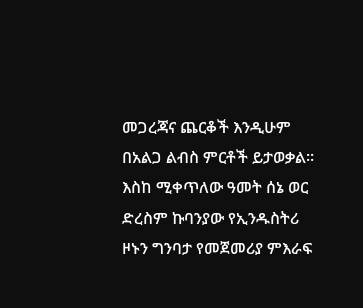መጋረጃና ጨርቆች እንዲሁም በአልጋ ልብስ ምርቶች ይታወቃል።
እስከ ሚቀጥለው ዓመት ሰኔ ወር ድረስም ኩባንያው የኢንዱስትሪ ዞኑን ግንባታ የመጀመሪያ ምእራፍ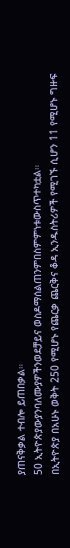ያጠናቅቃል ተብሎ ይጠበቃል።
50 ኢትዮጵያውያንባለሙያዎችንወደቻይና ወስዶማሰልጠንምበስምምነቱውስጥተካቷል።
በኢትዮጵያ በአሁኑ ወቅት 250 የሚሆኑ የጨርቃ ጨርቅና ቆዳ ኢንዱስትሪዎች የሚገኙ ሲሆን 11 የሚሆኑ ግዙፍ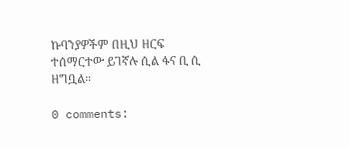ኩባንያዎችም በዚህ ዘርፍ ተሰማርተው ይገኛሉ ሲል ፋና ቢ ሲ ዘግቧል።

0 comments: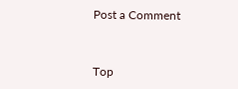Post a Comment


Top